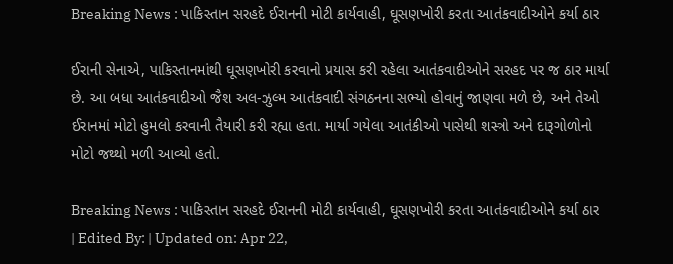Breaking News : પાકિસ્તાન સરહદે ઈરાનની મોટી કાર્યવાહી, ઘૂસણખોરી કરતા આતંકવાદીઓને કર્યા ઠાર

ઈરાની સેનાએ, પાકિસ્તાનમાંથી ઘૂસણખોરી કરવાનો પ્રયાસ કરી રહેલા આતંકવાદીઓને સરહદ પર જ ઠાર માર્યા છે. આ બધા આતંકવાદીઓ જૈશ અલ-ઝુલ્મ આતંકવાદી સંગઠનના સભ્યો હોવાનું જાણવા મળે છે, અને તેઓ ઈરાનમાં મોટો હુમલો કરવાની તૈયારી કરી રહ્યા હતા. માર્યા ગયેલા આતંકીઓ પાસેથી શસ્ત્રો અને દારૂગોળોનો મોટો જથ્થો મળી આવ્યો હતો.

Breaking News : પાકિસ્તાન સરહદે ઈરાનની મોટી કાર્યવાહી, ઘૂસણખોરી કરતા આતંકવાદીઓને કર્યા ઠાર
| Edited By: | Updated on: Apr 22,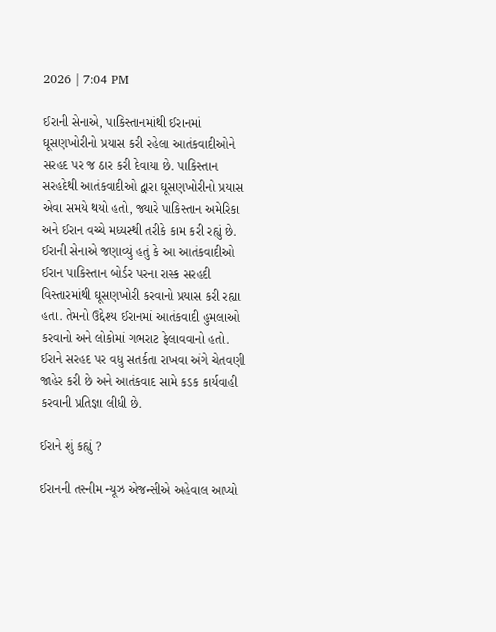2026 | 7:04 PM

ઈરાની સેનાએ, પાકિસ્તાનમાંથી ઈરાનમાં ઘૂસણખોરીનો પ્રયાસ કરી રહેલા આતંકવાદીઓને સરહદ પર જ ઠાર કરી દેવાયા છે. પાકિસ્તાન સરહદેથી આતંકવાદીઓ દ્વારા ઘૂસણખોરીનો પ્રયાસ એવા સમયે થયો હતો, જ્યારે પાકિસ્તાન અમેરિકા અને ઈરાન વચ્ચે મધ્યસ્થી તરીકે કામ કરી રહ્યું છે. ઈરાની સેનાએ જણાવ્યું હતું કે આ આતંકવાદીઓ ઈરાન પાકિસ્તાન બોર્ડર પરના રાસ્ક સરહદી વિસ્તારમાંથી ઘૂસણખોરી કરવાનો પ્રયાસ કરી રહ્યા હતા. તેમનો ઉદ્દેશ્ય ઈરાનમાં આતંકવાદી હુમલાઓ કરવાનો અને લોકોમાં ગભરાટ ફેલાવવાનો હતો. ઈરાને સરહદ પર વધુ સતર્કતા રાખવા અંગે ચેતવણી જાહેર કરી છે અને આતંકવાદ સામે કડક કાર્યવાહી કરવાની પ્રતિજ્ઞા લીધી છે.

ઈરાને શું કહ્યું ?

ઈરાનની તસ્નીમ ન્યૂઝ એજન્સીએ અહેવાલ આપ્યો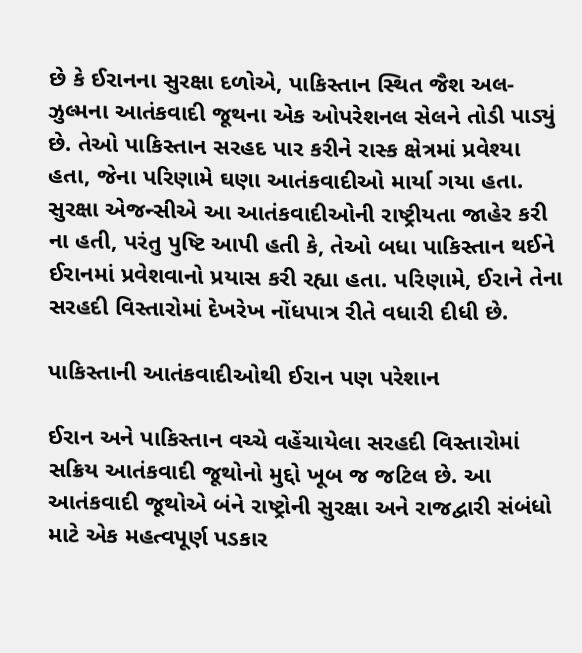છે કે ઈરાનના સુરક્ષા દળોએ, પાકિસ્તાન સ્થિત જૈશ અલ-ઝુલ્મના આતંકવાદી જૂથના એક ઓપરેશનલ સેલને તોડી પાડ્યું છે. તેઓ પાકિસ્તાન સરહદ પાર કરીને રાસ્ક ક્ષેત્રમાં પ્રવેશ્યા હતા, જેના પરિણામે ઘણા આતંકવાદીઓ માર્યા ગયા હતા. સુરક્ષા એજન્સીએ આ આતંકવાદીઓની રાષ્ટ્રીયતા જાહેર કરી ના હતી, પરંતુ પુષ્ટિ આપી હતી કે, તેઓ બધા પાકિસ્તાન થઈને ઈરાનમાં પ્રવેશવાનો પ્રયાસ કરી રહ્યા હતા. પરિણામે, ઈરાને તેના સરહદી વિસ્તારોમાં દેખરેખ નોંધપાત્ર રીતે વધારી દીધી છે.

પાકિસ્તાની આતંકવાદીઓથી ઈરાન પણ પરેશાન

ઈરાન અને પાકિસ્તાન વચ્ચે વહેંચાયેલા સરહદી વિસ્તારોમાં સક્રિય આતંકવાદી જૂથોનો મુદ્દો ખૂબ જ જટિલ છે. આ આતંકવાદી જૂથોએ બંને રાષ્ટ્રોની સુરક્ષા અને રાજદ્વારી સંબંધો માટે એક મહત્વપૂર્ણ પડકાર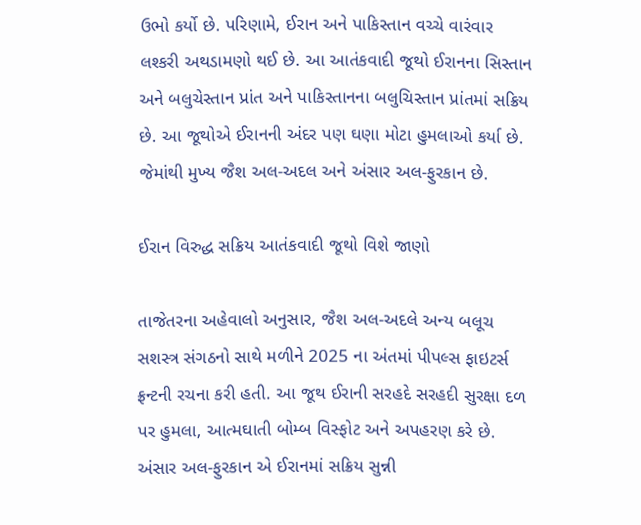ઉભો કર્યો છે. પરિણામે, ઈરાન અને પાકિસ્તાન વચ્ચે વારંવાર લશ્કરી અથડામણો થઈ છે. આ આતંકવાદી જૂથો ઈરાનના સિસ્તાન અને બલુચેસ્તાન પ્રાંત અને પાકિસ્તાનના બલુચિસ્તાન પ્રાંતમાં સક્રિય છે. આ જૂથોએ ઈરાનની અંદર પણ ઘણા મોટા હુમલાઓ કર્યા છે. જેમાંથી મુખ્ય જૈશ અલ-અદલ અને અંસાર અલ-ફુરકાન છે.

ઈરાન વિરુદ્ધ સક્રિય આતંકવાદી જૂથો વિશે જાણો

તાજેતરના અહેવાલો અનુસાર, જૈશ અલ-અદલે અન્ય બલૂચ સશસ્ત્ર સંગઠનો સાથે મળીને 2025 ના અંતમાં પીપલ્સ ફાઇટર્સ ફ્રન્ટની રચના કરી હતી. આ જૂથ ઈરાની સરહદે સરહદી સુરક્ષા દળ પર હુમલા, આત્મઘાતી બોમ્બ વિસ્ફોટ અને અપહરણ કરે છે. અંસાર અલ-ફુરકાન એ ઈરાનમાં સક્રિય સુન્ની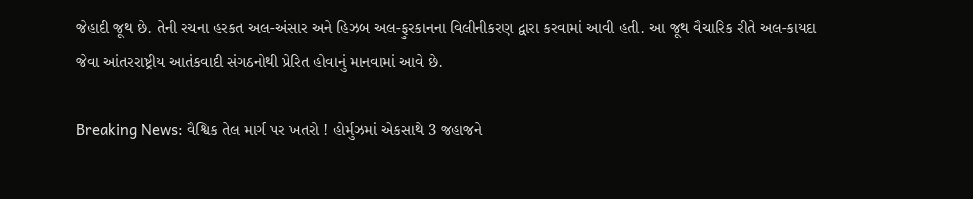જેહાદી જૂથ છે. તેની રચના હરકત અલ-અંસાર અને હિઝબ અલ-ફુરકાનના વિલીનીકરણ દ્વારા કરવામાં આવી હતી. આ જૂથ વૈચારિક રીતે અલ-કાયદા જેવા આંતરરાષ્ટ્રીય આતંકવાદી સંગઠનોથી પ્રેરિત હોવાનું માનવામાં આવે છે.

Breaking News: વૈશ્વિક તેલ માર્ગ પર ખતરો ! હોર્મુઝમાં એકસાથે 3 જહાજને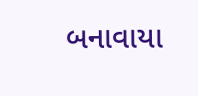બનાવાયા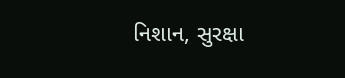નિશાન, સુરક્ષા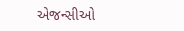એજન્સીઓ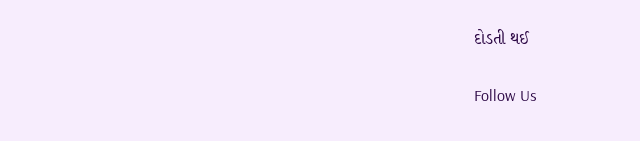દોડતી થઈ

Follow Us